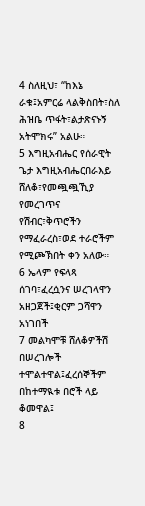4 ስለዚህ፣ “ከእኔ ራቁ፤አምርሬ ላልቅስበት፣ስለ ሕዝቤ ጥፋት፣ልታጽናኑኝ አትሞክሩ” አልሁ።
5 እግዚአብሔር የሰራዊት ጌታ እግዚአብሔርበራእይ ሸለቆ፣የመጯጯኺያ የመረገጥና የሽብር፣ቅጥሮችን የማፈራረስ፣ወደ ተራሮችም የሚጮኽበት ቀን አለው።
6 ኤላም የፍላጻ ሰገባ፣ፈረሷንና ሠረገላዋን አዘጋጀች፤ቂርም ጋሻዋን አነገበች
7 መልካሞቹ ሸለቆዎችሽ በሠረገሎች ተሞልተዋል፤ፈረሰኞችም በከተማዪቱ በሮች ላይ ቆመዋል፤
8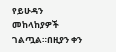የይሁዳን መከላከያዎች ገልጧል።በዚያን ቀን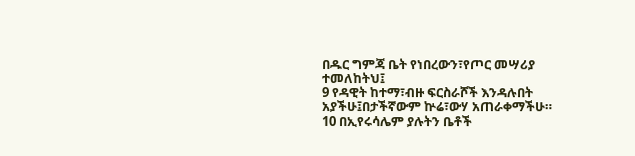በዱር ግምጃ ቤት የነበረውን፣የጦር መሣሪያ ተመለከትህ፤
9 የዳዊት ከተማ፣ብዙ ፍርስራሾች እንዳሉበት አያችሁ፤በታችኛውም ኵሬ፣ውሃ አጠራቀማችሁ።
10 በኢየሩሳሌም ያሉትን ቤቶች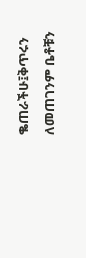ቈጠራችሁ፤ቅጥሩን ለመጠገንም ቤቶቹን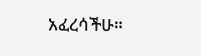አፈረሳችሁ።